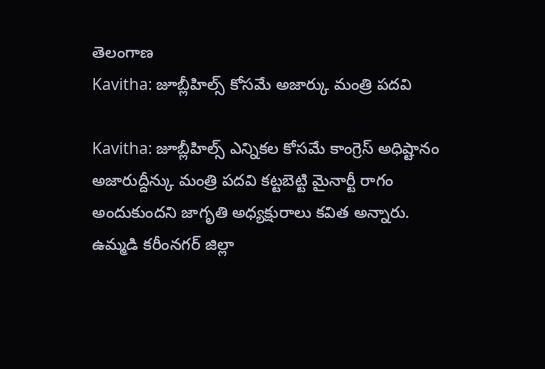తెలంగాణ
Kavitha: జూబ్లీహిల్స్ కోసమే అజార్కు మంత్రి పదవి

Kavitha: జూబ్లీహిల్స్ ఎన్నికల కోసమే కాంగ్రెస్ అధిష్టానం అజారుద్దీన్కు మంత్రి పదవి కట్టబెట్టి మైనార్టీ రాగం అందుకుందని జాగృతి అధ్యక్షురాలు కవిత అన్నారు. ఉమ్మడి కరీంనగర్ జిల్లా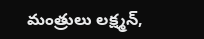మంత్రులు లక్ష్మన్,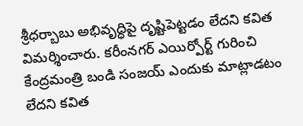శ్రీధర్బాబు అభివృద్ధిపై దృష్టిపెట్టడం లేదని కవిత విమర్శించారు. కరీంనగర్ ఎయిర్పోర్ట్ గురించి కేంద్రమంత్రి బండి సంజయ్ ఎందుకు మాట్లాడటం లేదని కవిత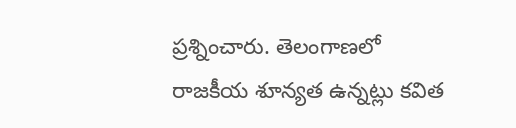ప్రశ్నించారు. తెలంగాణలో రాజకీయ శూన్యత ఉన్నట్లు కవిత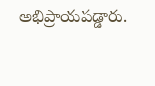అభిప్రాయపడ్డారు.